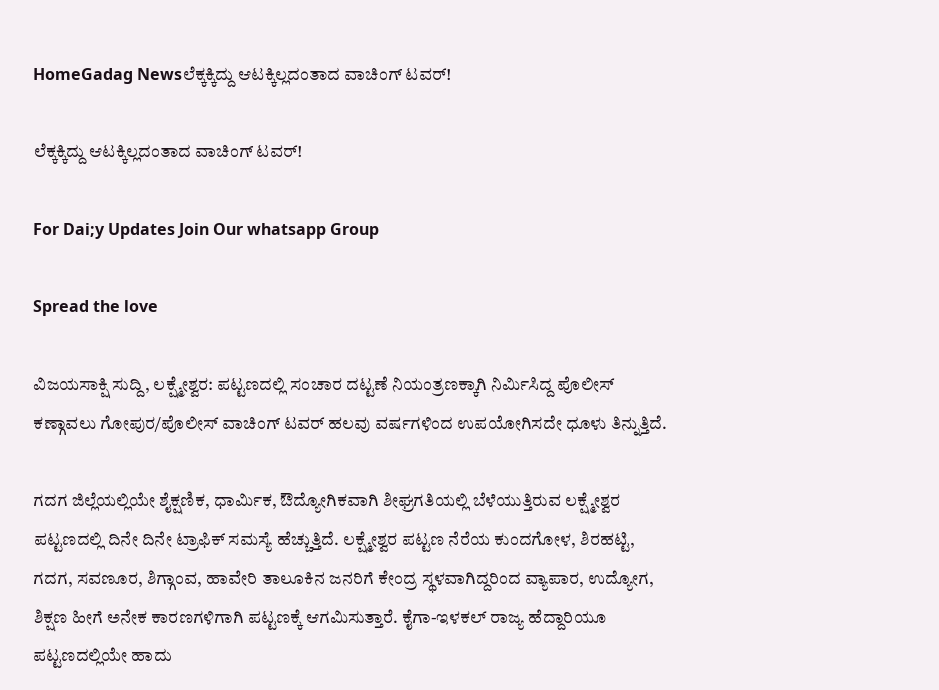HomeGadag Newsಲೆಕ್ಕಕ್ಕಿದ್ದು ಆಟಕ್ಕಿಲ್ಲದಂತಾದ ವಾಚಿಂಗ್ ಟವರ್!

ಲೆಕ್ಕಕ್ಕಿದ್ದು ಆಟಕ್ಕಿಲ್ಲದಂತಾದ ವಾಚಿಂಗ್ ಟವರ್!

For Dai;y Updates Join Our whatsapp Group

Spread the love

ವಿಜಯಸಾಕ್ಷಿ ಸುದ್ದಿ, ಲಕ್ಷ್ಮೇಶ್ವರ: ಪಟ್ಟಣದಲ್ಲಿ ಸಂಚಾರ ದಟ್ಟಣೆ ನಿಯಂತ್ರಣಕ್ಕಾಗಿ ನಿರ್ಮಿಸಿದ್ದ ಪೊಲೀಸ್ ಕಣ್ಗಾವಲು ಗೋಪುರ/ಪೊಲೀಸ್ ವಾಚಿಂಗ್ ಟವರ್ ಹಲವು ವರ್ಷಗಳಿಂದ ಉಪಯೋಗಿಸದೇ ಧೂಳು ತಿನ್ನುತ್ತಿದೆ.

ಗದಗ ಜಿಲ್ಲೆಯಲ್ಲಿಯೇ ಶೈಕ್ಷಣಿಕ, ಧಾರ್ಮಿಕ, ಔದ್ಯೋಗಿಕವಾಗಿ ಶೀಘ್ರಗತಿಯಲ್ಲಿ ಬೆಳೆಯುತ್ತಿರುವ ಲಕ್ಷ್ಮೇಶ್ವರ ಪಟ್ಟಣದಲ್ಲಿ ದಿನೇ ದಿನೇ ಟ್ರಾಫಿಕ್ ಸಮಸ್ಯೆ ಹೆಚ್ಚುತ್ತಿದೆ. ಲಕ್ಷ್ಮೇಶ್ವರ ಪಟ್ಟಣ ನೆರೆಯ ಕುಂದಗೋಳ, ಶಿರಹಟ್ಟಿ, ಗದಗ, ಸವಣೂರ, ಶಿಗ್ಗಾಂವ, ಹಾವೇರಿ ತಾಲೂಕಿನ ಜನರಿಗೆ ಕೇಂದ್ರ ಸ್ಥಳವಾಗಿದ್ದರಿಂದ ವ್ಯಾಪಾರ, ಉದ್ಯೋಗ, ಶಿಕ್ಷಣ ಹೀಗೆ ಅನೇಕ ಕಾರಣಗಳಿಗಾಗಿ ಪಟ್ಟಣಕ್ಕೆ ಆಗಮಿಸುತ್ತಾರೆ. ಕೈಗಾ-ಇಳಕಲ್ ರಾಜ್ಯ ಹೆದ್ದಾರಿಯೂ ಪಟ್ಟಣದಲ್ಲಿಯೇ ಹಾದು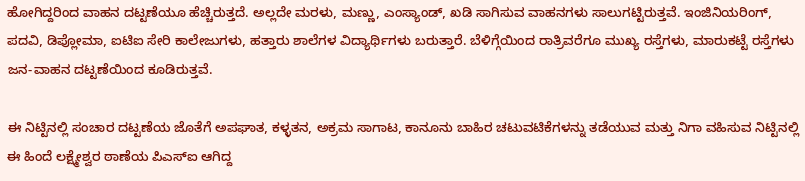ಹೋಗಿದ್ದರಿಂದ ವಾಹನ ದಟ್ಟಣೆಯೂ ಹೆಚ್ಚಿರುತ್ತದೆ. ಅಲ್ಲದೇ ಮರಳು, ಮಣ್ಣು, ಎಂಸ್ಯಾಂಡ್, ಖಡಿ ಸಾಗಿಸುವ ವಾಹನಗಳು ಸಾಲುಗಟ್ಟಿರುತ್ತವೆ. ಇಂಜಿನಿಯರಿಂಗ್, ಪದವಿ, ಡಿಪ್ಲೋಮಾ, ಐಟಿಐ ಸೇರಿ ಕಾಲೇಜುಗಳು, ಹತ್ತಾರು ಶಾಲೆಗಳ ವಿದ್ಯಾರ್ಥಿಗಳು ಬರುತ್ತಾರೆ. ಬೆಳಿಗ್ಗೆಯಿಂದ ರಾತ್ರಿವರೆಗೂ ಮುಖ್ಯ ರಸ್ತೆಗಳು, ಮಾರುಕಟ್ಟೆ ರಸ್ತೆಗಳು ಜನ-ವಾಹನ ದಟ್ಟಣೆಯಿಂದ ಕೂಡಿರುತ್ತವೆ.

ಈ ನಿಟ್ಟಿನಲ್ಲಿ ಸಂಚಾರ ದಟ್ಟಣೆಯ ಜೊತೆಗೆ ಅಪಘಾತ, ಕಳ್ಳತನ, ಅಕ್ರಮ ಸಾಗಾಟ, ಕಾನೂನು ಬಾಹಿರ ಚಟುವಟಿಕೆಗಳನ್ನು ತಡೆಯುವ ಮತ್ತು ನಿಗಾ ವಹಿಸುವ ನಿಟ್ಟಿನಲ್ಲಿ ಈ ಹಿಂದೆ ಲಕ್ಷ್ಮೇಶ್ವರ ಠಾಣೆಯ ಪಿಎಸ್‌ಐ ಆಗಿದ್ದ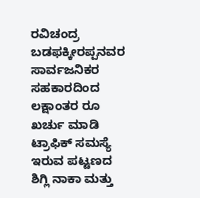ರವಿಚಂದ್ರ ಬಡಫಕ್ಕೀರಪ್ಪನವರ ಸಾರ್ವಜನಿಕರ ಸಹಕಾರದಿಂದ ಲಕ್ಷಾಂತರ ರೂ ಖರ್ಚು ಮಾಡಿ ಟ್ರಾಫಿಕ್ ಸಮಸ್ಯೆ ಇರುವ ಪಟ್ಟಣದ ಶಿಗ್ಲಿ ನಾಕಾ ಮತ್ತು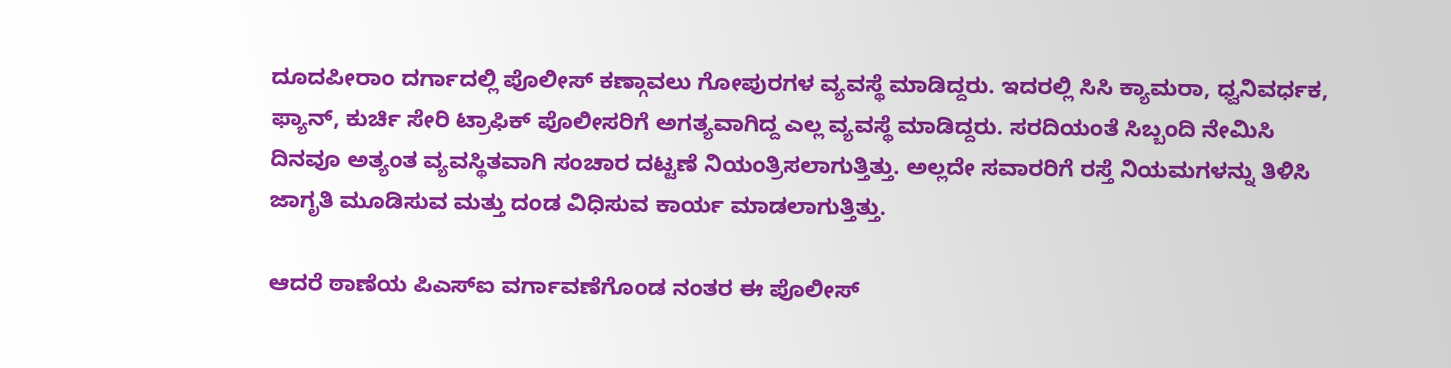ದೂದಪೀರಾಂ ದರ್ಗಾದಲ್ಲಿ ಪೊಲೀಸ್ ಕಣ್ಗಾವಲು ಗೋಪುರಗಳ ವ್ಯವಸ್ಥೆ ಮಾಡಿದ್ದರು. ಇದರಲ್ಲಿ ಸಿಸಿ ಕ್ಯಾಮರಾ, ಧ್ವನಿವರ್ಧಕ, ಫ್ಯಾನ್, ಕುರ್ಚಿ ಸೇರಿ ಟ್ರಾಫಿಕ್ ಪೊಲೀಸರಿಗೆ ಅಗತ್ಯವಾಗಿದ್ದ ಎಲ್ಲ ವ್ಯವಸ್ಥೆ ಮಾಡಿದ್ದರು. ಸರದಿಯಂತೆ ಸಿಬ್ಬಂದಿ ನೇಮಿಸಿ ದಿನವೂ ಅತ್ಯಂತ ವ್ಯವಸ್ಥಿತವಾಗಿ ಸಂಚಾರ ದಟ್ಟಣೆ ನಿಯಂತ್ರಿಸಲಾಗುತ್ತಿತ್ತು. ಅಲ್ಲದೇ ಸವಾರರಿಗೆ ರಸ್ತೆ ನಿಯಮಗಳನ್ನು ತಿಳಿಸಿ ಜಾಗೃತಿ ಮೂಡಿಸುವ ಮತ್ತು ದಂಡ ವಿಧಿಸುವ ಕಾರ್ಯ ಮಾಡಲಾಗುತ್ತಿತ್ತು.

ಆದರೆ ಠಾಣೆಯ ಪಿಎಸ್‌ಐ ವರ್ಗಾವಣೆಗೊಂಡ ನಂತರ ಈ ಪೊಲೀಸ್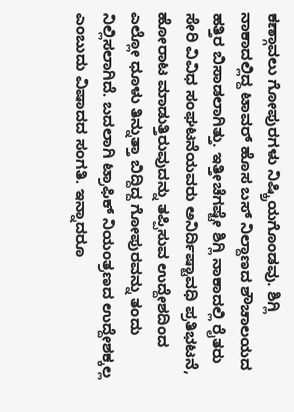ಕಣ್ಗಾವಲು ಗೋಪುರಗಳು ನಿಷ್ಕ್ರಿಯಗೊಂಡವು. ಶಿಗ್ಲಿ ನಾಕಾದಲ್ಲಿದ್ದ ಟಾವರ್ ಹೊಸ ಬಸ್ ನಿಲ್ದಾಣದ ಶೌಚಾಲಯದ ಹತ್ತಿರ ಬಿಸಾಡಲಾಗಿತ್ತು. ಇತ್ತೀಚೆಗಷ್ಟೇ ಶಿಗ್ಲಿ ನಾಕಾದಲ್ಲಿ ರೈತರು ಸೇರಿ ವಿವಿಧ ಸಂಘಟನೆಯವರು ಅನಿರ್ದಿಷ್ಟಾವಧಿ ಪ್ರತಿಭಟನೆ, ಹೋರಾಟ ಮಾಡುತ್ತಿರುವುದನ್ನು ತಪ್ಪಿಸುವ ಉದ್ದೇಶದಿಂದ ಎಲ್ಲೋ ಧೂಳು ತಿನ್ನುತ್ತಾ ಬಿದ್ದಿದ್ದ ಗೋಪುರವನ್ನು ತಂದು ನಿಲ್ಲಿಸಲಾಗಿದೆ. ಬದಲಾಗಿ ಟ್ರಾಫಿಕ್ ನಿಯಂತ್ರಣದ ಉದ್ದೇಶಕ್ಕಲ್ಲ ಎಂಬುದು ವಿಷಾದದ ಸಂಗತಿ. ಇನ್ನಾದರೂ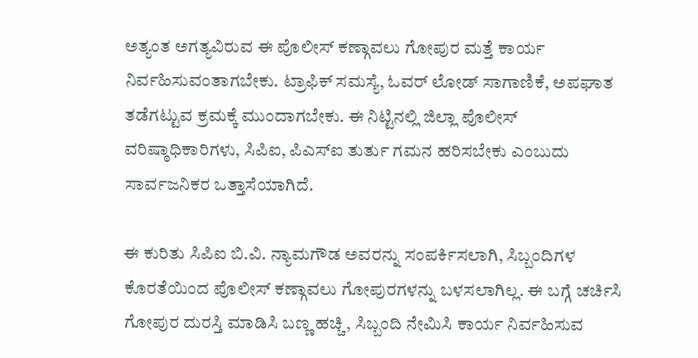ಅತ್ಯಂತ ಅಗತ್ಯವಿರುವ ಈ ಪೊಲೀಸ್ ಕಣ್ಗಾವಲು ಗೋಪುರ ಮತ್ತೆ ಕಾರ್ಯ ನಿರ್ವಹಿಸುವಂತಾಗಬೇಕು. ಟ್ರಾಫಿಕ್ ಸಮಸ್ಯೆ, ಓವರ್ ಲೋಡ್ ಸಾಗಾಣಿಕೆ, ಅಪಘಾತ ತಡೆಗಟ್ಟುವ ಕ್ರಮಕ್ಕೆ ಮುಂದಾಗಬೇಕು. ಈ ನಿಟ್ಟಿನಲ್ಲಿ ಜಿಲ್ಲಾ ಪೊಲೀಸ್ ವರಿಷ್ಠಾಧಿಕಾರಿಗಳು, ಸಿಪಿಐ, ಪಿಎಸ್‌ಐ ತುರ್ತು ಗಮನ ಹರಿಸಬೇಕು ಎಂಬುದು ಸಾರ್ವಜನಿಕರ ಒತ್ತಾಸೆಯಾಗಿದೆ.

ಈ ಕುರಿತು ಸಿಪಿಐ ಬಿ.ವಿ. ನ್ಯಾಮಗೌಡ ಅವರನ್ನು ಸಂಪರ್ಕಿಸಲಾಗಿ, ಸಿಬ್ಬಂದಿಗಳ ಕೊರತೆಯಿಂದ ಪೊಲೀಸ್ ಕಣ್ಗಾವಲು ಗೋಪುರಗಳನ್ನು ಬಳಸಲಾಗಿಲ್ಲ. ಈ ಬಗ್ಗೆ ಚರ್ಚಿಸಿ ಗೋಪುರ ದುರಸ್ತಿ ಮಾಡಿಸಿ ಬಣ್ಣ ಹಚ್ಚಿ, ಸಿಬ್ಬಂದಿ ನೇಮಿಸಿ ಕಾರ್ಯ ನಿರ್ವಹಿಸುವ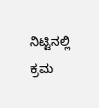ನಿಟ್ಟಿನಲ್ಲಿ ಕ್ರಮ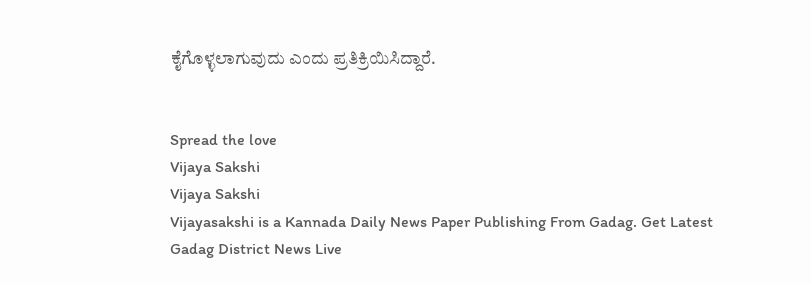ಕೈಗೊಳ್ಳಲಾಗುವುದು ಎಂದು ಪ್ರತಿಕ್ರಿಯಿಸಿದ್ದಾರೆ.


Spread the love
Vijaya Sakshi
Vijaya Sakshi
Vijayasakshi is a Kannada Daily News Paper Publishing From Gadag. Get Latest Gadag District News Live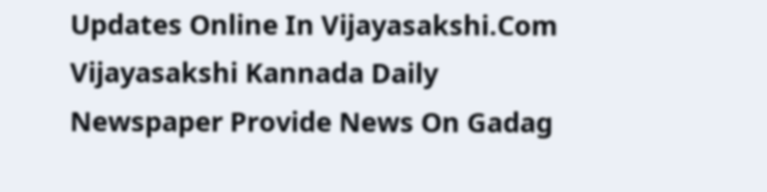Updates Online In Vijayasakshi.Com Vijayasakshi Kannada Daily Newspaper Provide News On Gadag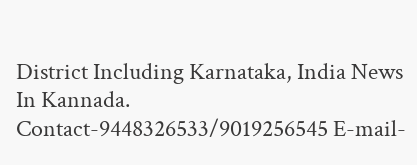District Including Karnataka, India News In Kannada. Contact-9448326533/9019256545 E-mail-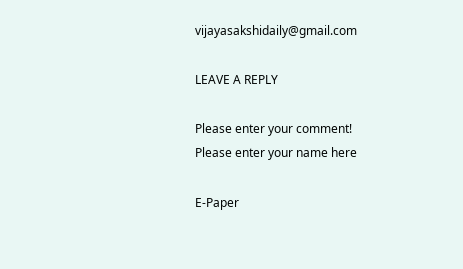vijayasakshidaily@gmail.com

LEAVE A REPLY

Please enter your comment!
Please enter your name here

E-Paper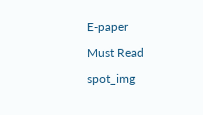E-paper

Must Read

spot_img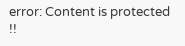error: Content is protected !!